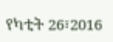የካቲት 26፣2016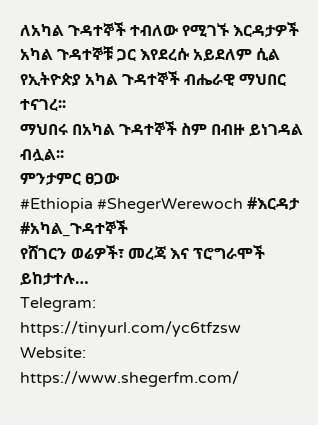ለአካል ጉዳተኞች ተብለው የሚገኙ እርዳታዎች አካል ጉዳተኞቹ ጋር እየደረሱ አይደለም ሲል የኢትዮጵያ አካል ጉዳተኞች ብሔራዊ ማህበር ተናገረ፡፡
ማህበሩ በአካል ጉዳተኞች ስም በብዙ ይነገዳል ብሏል፡፡
ምንታምር ፀጋው
#Ethiopia #ShegerWerewoch #እርዳታ #አካል_ጉዳተኞች
የሸገርን ወሬዎች፣ መረጃ እና ፕሮግራሞች ይከታተሉ…
Telegram: https://tinyurl.com/yc6tfzsw
Website: https://www.shegerfm.com/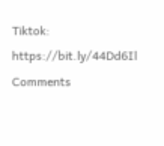Tiktok: https://bit.ly/44Dd6Il
Comments